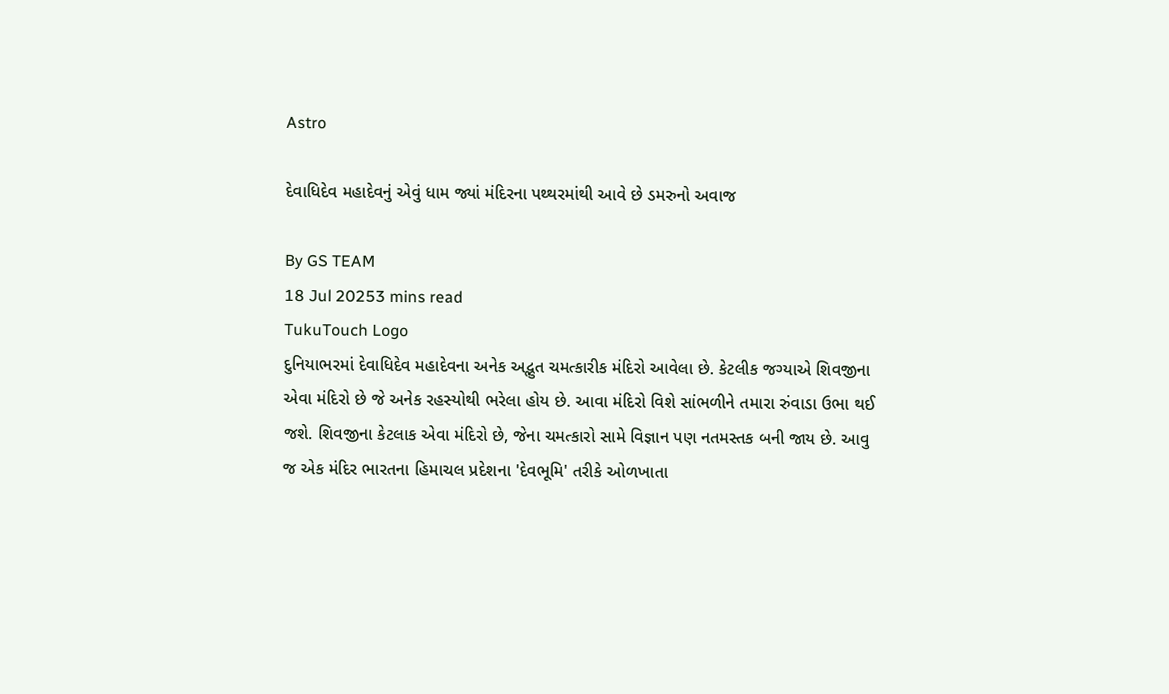Astro

દેવાધિદેવ મહાદેવનું એવું ધામ જ્યાં મંદિરના પથ્થરમાંથી આવે છે ડમરુનો અવાજ

By GS TEAM
18 Jul 20253 mins read
TukuTouch Logo
દુનિયાભરમાં દેવાધિદેવ મહાદેવના અનેક અદ્ભુત ચમત્કારીક મંદિરો આવેલા છે. કેટલીક જગ્યાએ શિવજીના એવા મંદિરો છે જે અનેક રહસ્યોથી ભરેલા હોય છે. આવા મંદિરો વિશે સાંભળીને તમારા રુંવાડા ઉભા થઈ જશે. શિવજીના કેટલાક એવા મંદિરો છે, જેના ચમત્કારો સામે વિજ્ઞાન પણ નતમસ્તક બની જાય છે. આવુ જ એક મંદિર ભારતના હિમાચલ પ્રદેશના 'દેવભૂમિ' તરીકે ઓળખાતા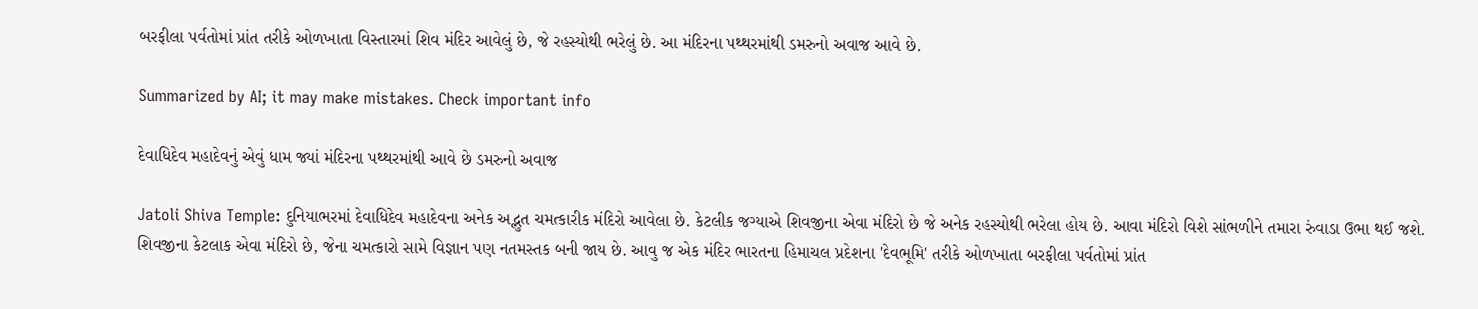બરફીલા પર્વતોમાં પ્રાંત તરીકે ઓળખાતા વિસ્તારમાં શિવ મંદિર આવેલું છે, જે રહસ્યોથી ભરેલું છે. આ મંદિરના પથ્થરમાંથી ડમરુનો અવાજ આવે છે.

Summarized by AI; it may make mistakes. Check important info

દેવાધિદેવ મહાદેવનું એવું ધામ જ્યાં મંદિરના પથ્થરમાંથી આવે છે ડમરુનો અવાજ

Jatoli Shiva Temple: દુનિયાભરમાં દેવાધિદેવ મહાદેવના અનેક અદ્ભુત ચમત્કારીક મંદિરો આવેલા છે. કેટલીક જગ્યાએ શિવજીના એવા મંદિરો છે જે અનેક રહસ્યોથી ભરેલા હોય છે. આવા મંદિરો વિશે સાંભળીને તમારા રુંવાડા ઉભા થઈ જશે. શિવજીના કેટલાક એવા મંદિરો છે, જેના ચમત્કારો સામે વિજ્ઞાન પણ નતમસ્તક બની જાય છે. આવુ જ એક મંદિર ભારતના હિમાચલ પ્રદેશના 'દેવભૂમિ' તરીકે ઓળખાતા બરફીલા પર્વતોમાં પ્રાંત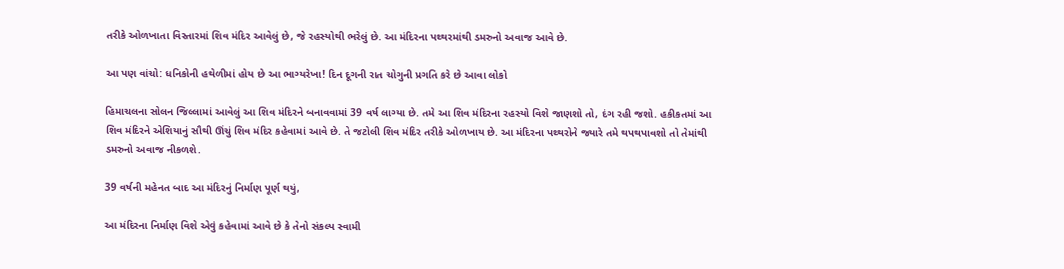તરીકે ઓળખાતા વિસ્તારમાં શિવ મંદિર આવેલું છે, જે રહસ્યોથી ભરેલું છે. આ મંદિરના પથ્થરમાંથી ડમરુનો અવાજ આવે છે.

આ પણ વાંચો: ધનિકોની હથેળીમાં હોય છે આ ભાગ્યરેખા! દિન દૂગની રાત ચોગુની પ્રગતિ કરે છે આવા લોકો

હિમાચલના સોલન જિલ્લામાં આવેલું આ શિવ મંદિરને બનાવવામાં 39 વર્ષ લાગ્યા છે. તમે આ શિવ મંદિરના રહસ્યો વિશે જાણશો તો, દંગ રહી જશો. હકીકતમાં આ શિવ મંદિરને એશિયાનું સૌથી ઊંચું શિવ મંદિર કહેવામાં આવે છે. તે જટોલી શિવ મંદિર તરીકે ઓળખાય છે. આ મંદિરના પથ્થરોને જ્યારે તમે થપથપાવશો તો તેમાંથી ડમરુનો અવાજ નીકળશે.

39 વર્ષની મહેનત બાદ આ મંદિરનું નિર્માણ પૂર્ણ થયું,

આ મંદિરના નિર્માણ વિશે એવું કહેવામાં આવે છે કે તેનો સંકલ્પ સ્વામી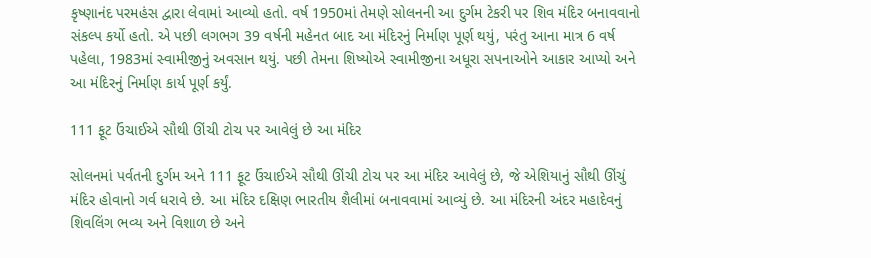કૃષ્ણાનંદ પરમહંસ દ્વારા લેવામાં આવ્યો હતો. વર્ષ 1950માં તેમણે સોલનની આ દુર્ગમ ટેકરી પર શિવ મંદિર બનાવવાનો સંકલ્પ કર્યો હતો. એ પછી લગભગ 39 વર્ષની મહેનત બાદ આ મંદિરનું નિર્માણ પૂર્ણ થયું, પરંતુ આના માત્ર 6 વર્ષ પહેલા, 1983માં સ્વામીજીનું અવસાન થયું. પછી તેમના શિષ્યોએ સ્વામીજીના અધૂરા સપનાઓને આકાર આપ્યો અને આ મંદિરનું નિર્માણ કાર્ય પૂર્ણ કર્યું.

111 ફૂટ ઉંચાઈએ સૌથી ઊંચી ટોચ પર આવેલું છે આ મંદિર

સોલનમાં પર્વતની દુર્ગમ અને 111 ફૂટ ઉંચાઈએ સૌથી ઊંચી ટોચ પર આ મંદિર આવેલું છે, જે એશિયાનું સૌથી ઊંચું મંદિર હોવાનો ગર્વ ધરાવે છે. આ મંદિર દક્ષિણ ભારતીય શૈલીમાં બનાવવામાં આવ્યું છે. આ મંદિરની અંદર મહાદેવનું શિવલિંગ ભવ્ય અને વિશાળ છે અને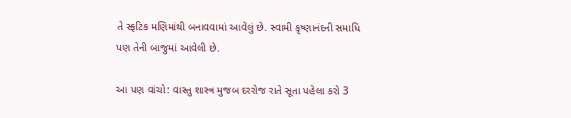તે સ્ફટિક મણિમાંથી બનાવવામાં આવેલું છે. સ્વામી કૃષ્ણાનંદની સમાધિ પણ તેની બાજુમાં આવેલી છે.

આ પણ વાંચો: વાસ્તુ શાસ્ત્ર મુજબ દરરોજ રાતે સૂતા પહેલા કરો 3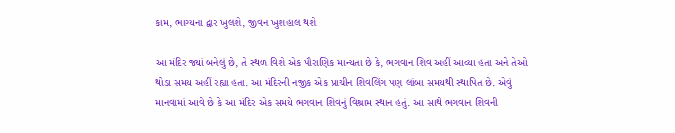કામ, ભાગ્યના દ્વાર ખુલશે, જીવન ખુશહાલ થશે

આ મંદિર જ્યાં બનેલું છે, તે સ્થળ વિશે એક પૌરાણિક માન્યતા છે કે, ભગવાન શિવ અહીં આવ્યા હતા અને તેઓ થોડા સમય અહીં રહ્યા હતા. આ મંદિરની નજીક એક પ્રાચીન શિવલિંગ પણ લાંબા સમયથી સ્થાપિત છે. એવું માનવામાં આવે છે કે આ મંદિર એક સમયે ભગવાન શિવનું વિશ્રામ સ્થાન હતું. આ સાથે ભગવાન શિવની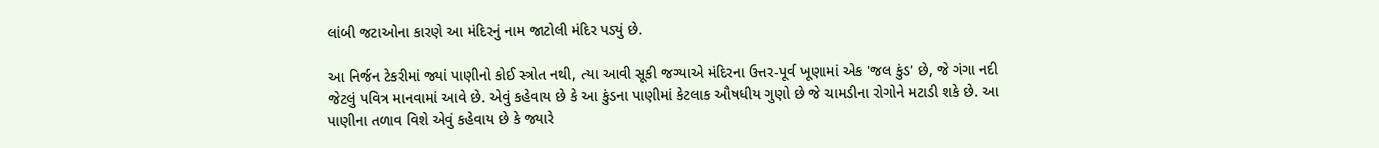લાંબી જટાઓના કારણે આ મંદિરનું નામ જાટોલી મંદિર પડ્યું છે.

આ નિર્જન ટેકરીમાં જ્યાં પાણીનો કોઈ સ્ત્રોત નથી, ત્યા આવી સૂકી જગ્યાએ મંદિરના ઉત્તર-પૂર્વ ખૂણામાં એક 'જલ કુંડ' છે, જે ગંગા નદી જેટલું પવિત્ર માનવામાં આવે છે. એવું કહેવાય છે કે આ કુંડના પાણીમાં કેટલાક ઔષધીય ગુણો છે જે ચામડીના રોગોને મટાડી શકે છે. આ પાણીના તળાવ વિશે એવું કહેવાય છે કે જ્યારે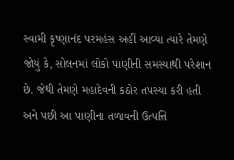સ્વામી કૃષ્ણાનંદ પરમહંસ અહીં આવ્યા ત્યારે તેમણે જોયું કે, સોલનમાં લોકો પાણીની સમસ્યાથી પરેશાન છે. જેથી તેમણે મહાદેવની કઠોર તપસ્યા કરી હતી અને પછી આ પાણીના તળાવની ઉત્પત્તિ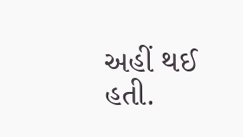અહીં થઈ હતી.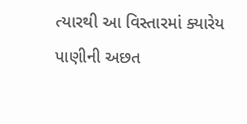ત્યારથી આ વિસ્તારમાં ક્યારેય પાણીની અછત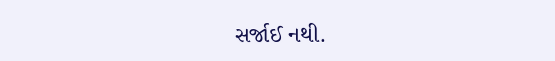સર્જાઈ નથી.